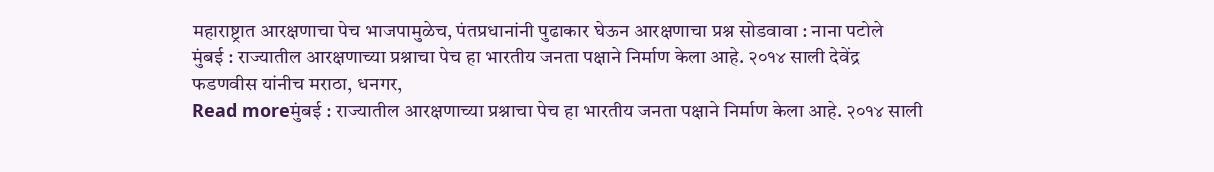महाराष्ट्रात आरक्षणाचा पेच भाजपामुळेच, पंतप्रधानांनी पुढाकार घेऊन आरक्षणाचा प्रश्न सोडवावा : नाना पटोले
मुंबई : राज्यातील आरक्षणाच्या प्रश्नाचा पेच हा भारतीय जनता पक्षाने निर्माण केला आहे. २०१४ साली देवेंद्र फडणवीस यांनीच मराठा, धनगर,
Read moreमुंबई : राज्यातील आरक्षणाच्या प्रश्नाचा पेच हा भारतीय जनता पक्षाने निर्माण केला आहे. २०१४ साली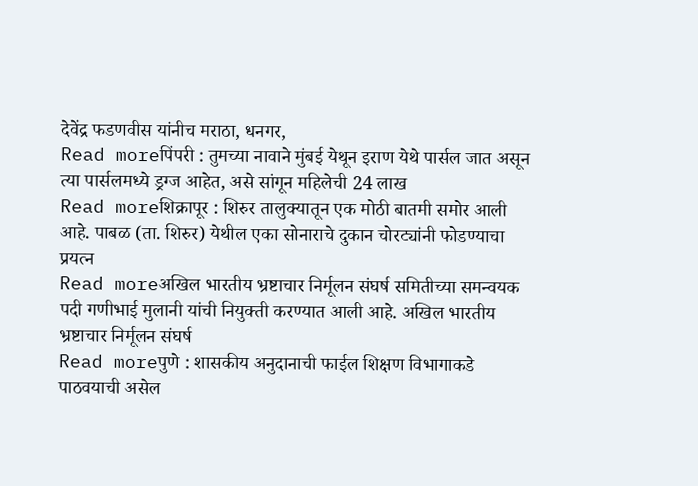देवेंद्र फडणवीस यांनीच मराठा, धनगर,
Read moreपिंपरी : तुमच्या नावाने मुंबई येथून इराण येथे पार्सल जात असून त्या पार्सलमध्ये ड्रग्ज आहेत, असे सांगून महिलेची 24 लाख
Read moreशिक्रापूर : शिरुर तालुक्यातून एक मोठी बातमी समोर आली आहे. पाबळ (ता. शिरुर) येथील एका सोनाराचे दुकान चोरट्यांनी फोडण्याचा प्रयत्न
Read moreअखिल भारतीय भ्रष्टाचार निर्मूलन संघर्ष समितीच्या समन्वयक पदी गणीभाई मुलानी यांची नियुक्ती करण्यात आली आहे. अखिल भारतीय भ्रष्टाचार निर्मूलन संघर्ष
Read moreपुणे : शासकीय अनुदानाची फाईल शिक्षण विभागाकडे पाठवयाची असेल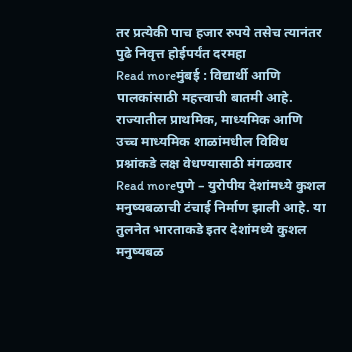तर प्रत्येकी पाच हजार रुपये तसेच त्यानंतर पुढे निवृत्त होईपर्यंत दरमहा
Read moreमुंबई : विद्यार्थी आणि पालकांसाठी महत्त्वाची बातमी आहे. राज्यातील प्राथमिक, माध्यमिक आणि उच्च माध्यमिक शाळांमधील विविध प्रश्नांकडे लक्ष वेधण्यासाठी मंगळवार
Read moreपुणे – युरोपीय देशांमध्ये कुशल मनुष्यबळाची टंचाई निर्माण झाली आहे. या तुलनेत भारताकडे इतर देशांमध्ये कुशल मनुष्यबळ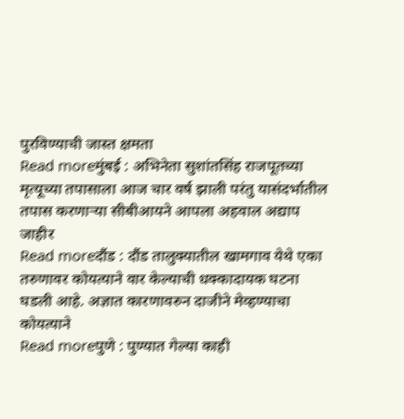पुरविण्याची जास्त क्षमता
Read moreमुंबई : अभिनेता सुशांतसिंह राजपूतच्या मृत्यूच्या तपासाला आज चार वर्ष झाली परंतु यासंदर्भातील तपास करणाऱ्या सीबीआयने आपला अहवाल अद्याप जाहीर
Read moreदौंड : दौंड तालुक्यातील खामगाव येथे एका तरुणावर कोयत्याने वार केल्याची धक्कादायक घटना घडली आहे. अज्ञात कारणावरुन दाजीने मेव्हण्याचा कोयत्याने
Read moreपुणे : पुण्यात गेल्या काही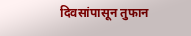दिवसांपासून तुफान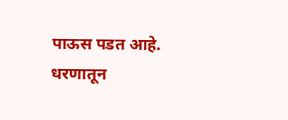पाऊस पडत आहे. धरणातून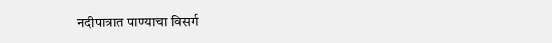नदीपात्रात पाण्याचा विसर्ग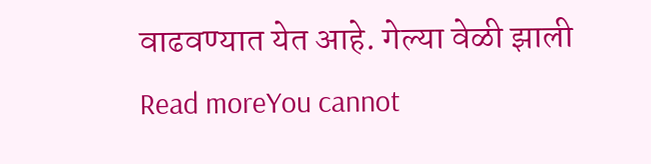वाढवण्यात येत आहे. गेल्या वेळी झाली
Read moreYou cannot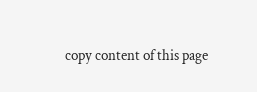copy content of this page